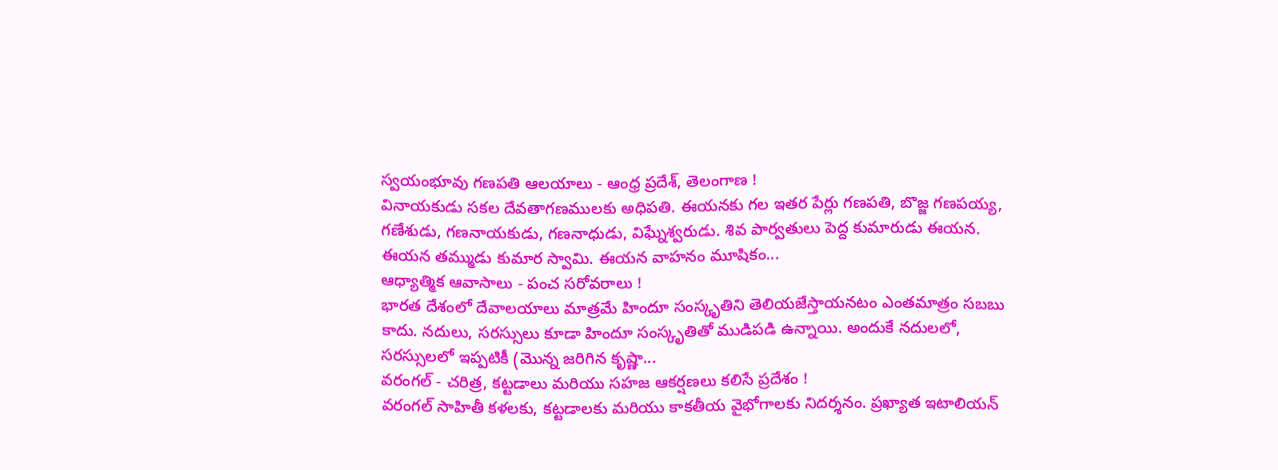స్వయంభూవు గణపతి ఆలయాలు - ఆంధ్ర ప్రదేశ్, తెలంగాణ !
వినాయకుడు సకల దేవతాగణములకు అధిపతి. ఈయనకు గల ఇతర పేర్లు గణపతి, బొజ్జ గణపయ్య, గణేశుడు, గణనాయకుడు, గణనాధుడు, విఘ్నేశ్వరుడు. శివ పార్వతులు పెద్ద కుమారుడు ఈయన. ఈయన తమ్ముడు కుమార స్వామి. ఈయన వాహనం మూషికం...
ఆధ్యాత్మిక ఆవాసాలు - పంచ సరోవరాలు !
భారత దేశంలో దేవాలయాలు మాత్రమే హిందూ సంస్కృతిని తెలియజేస్తాయనటం ఎంతమాత్రం సబబు కాదు. నదులు, సరస్సులు కూడా హిందూ సంస్కృతితో ముడిపడి ఉన్నాయి. అందుకే నదులలో, సరస్సులలో ఇప్పటికీ (మొన్న జరిగిన కృష్ణా...
వరంగల్ - చరిత్ర, కట్టడాలు మరియు సహజ ఆకర్షణలు కలిసే ప్రదేశం !
వరంగల్ సాహితీ కళలకు, కట్టడాలకు మరియు కాకతీయ వైభోగాలకు నిదర్శనం. ప్రఖ్యాత ఇటాలియన్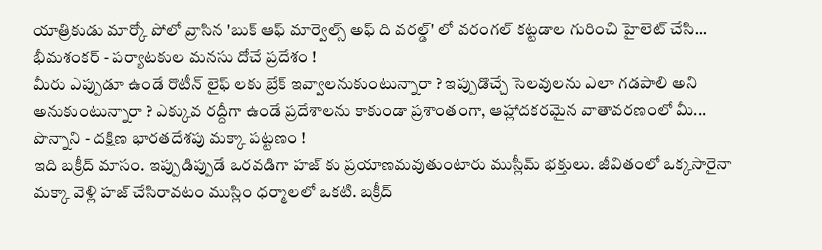యాత్రికుడు మార్కో పోలో వ్రాసిన 'బుక్ ఆఫ్ మార్వెల్స్ అఫ్ ది వరల్డ్' లో వరంగల్ కట్టడాల గురించి హైలెట్ చేసి...
భీమశంకర్ - పర్యాటకుల మనసు దోచే ప్రదేశం !
మీరు ఎప్పుడూ ఉండే రొటీన్ లైఫ్ లకు బ్రేక్ ఇవ్వాలనుకుంటున్నారా ? ఇప్పుడొచ్చే సెలవులను ఎలా గడపాలి అని అనుకుంటున్నారా ? ఎక్కువ రద్దీగా ఉండే ప్రదేశాలను కాకుండా ప్రశాంతంగా, ఆహ్లాదకరమైన వాతావరణంలో మీ...
పొన్నాని - దక్షిణ భారతదేశపు మక్కా పట్టణం !
ఇది బక్రీద్ మాసం. ఇప్పుడిప్పుడే ఒరవడిగా హజ్ కు ప్రయాణమవుతుంటారు ముస్లీమ్ భక్తులు. జీవితంలో ఒక్కసారైనా మక్కా వెళ్లి హజ్ చేసిరావటం ముస్లిం ధర్మాలలో ఒకటి. బక్రీద్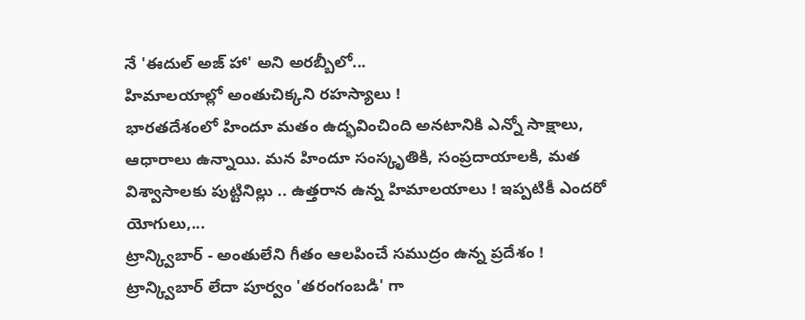నే 'ఈదుల్ అజ్ హా' అని అరబ్బీలో...
హిమాలయాల్లో అంతుచిక్కని రహస్యాలు !
భారతదేశంలో హిందూ మతం ఉద్భవించింది అనటానికి ఎన్నో సాక్షాలు, ఆధారాలు ఉన్నాయి. మన హిందూ సంస్కృతికి, సంప్రదాయాలకి, మత విశ్వాసాలకు పుట్టినిల్లు .. ఉత్తరాన ఉన్న హిమాలయాలు ! ఇప్పటికీ ఎందరో యోగులు,...
ట్రాన్క్విబార్ - అంతులేని గీతం ఆలపించే సముద్రం ఉన్న ప్రదేశం !
ట్రాన్క్విబార్ లేదా పూర్వం 'తరంగంబడి' గా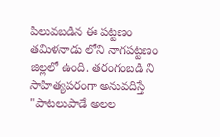పిలువబడిన ఈ పట్టణం తమిళనాడు లోని నాగపట్టణం జిల్లలో ఉంది. తరంగంబడి ని సాహిత్యపరంగా అనువదిస్తే "పాటలుపాడే అలల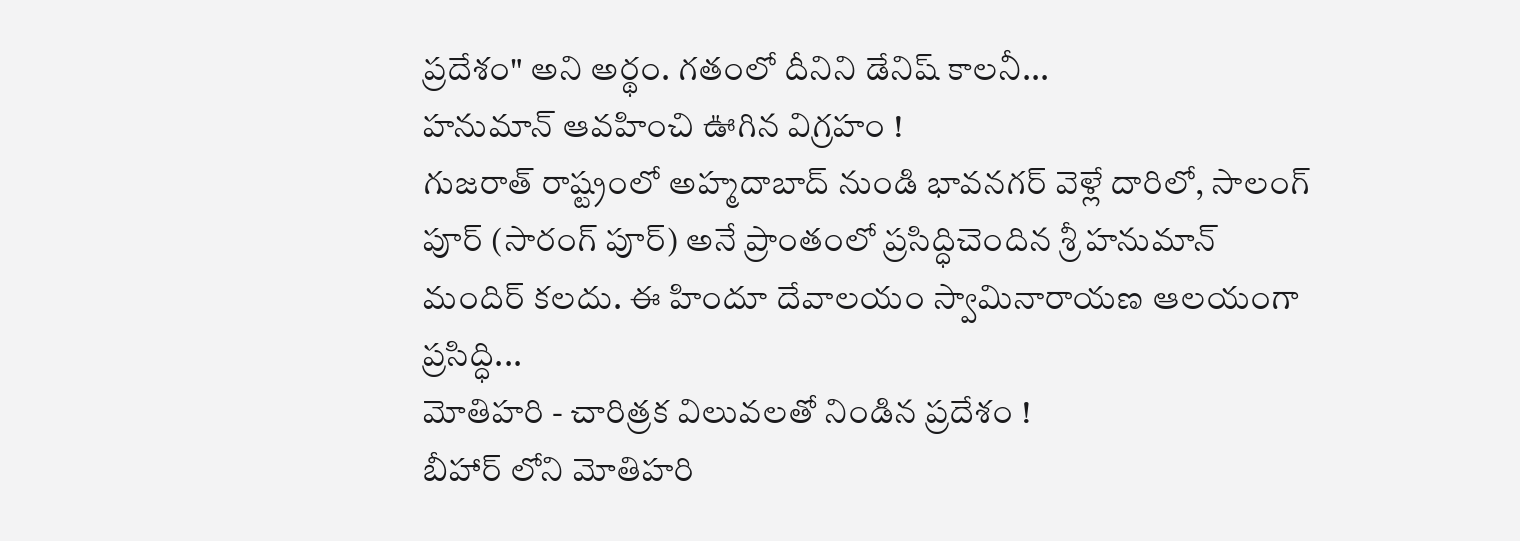ప్రదేశం" అని అర్థం. గతంలో దీనిని డేనిష్ కాలనీ...
హనుమాన్ ఆవహించి ఊగిన విగ్రహం !
గుజరాత్ రాష్ట్రంలో అహ్మదాబాద్ నుండి భావనగర్ వెళ్లే దారిలో, సాలంగ్ పూర్ (సారంగ్ పూర్) అనే ప్రాంతంలో ప్రసిద్ధిచెందిన శ్రీ హనుమాన్ మందిర్ కలదు. ఈ హిందూ దేవాలయం స్వామినారాయణ ఆలయంగా ప్రసిద్ధి...
మోతిహరి - చారిత్రక విలువలతో నిండిన ప్రదేశం !
బీహార్ లోని మోతిహరి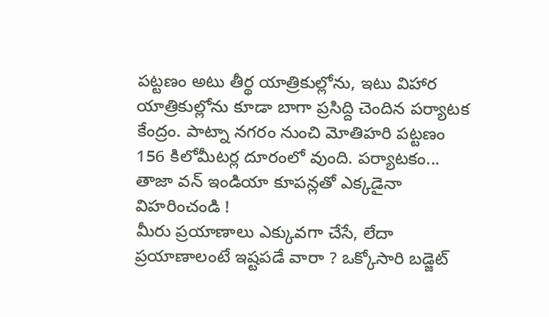పట్టణం అటు తీర్థ యాత్రికుల్లోను, ఇటు విహార యాత్రికుల్లోను కూడా బాగా ప్రసిద్ది చెందిన పర్యాటక కేంద్రం. పాట్నా నగరం నుంచి మోతిహరి పట్టణం 156 కిలోమీటర్ల దూరంలో వుంది. పర్యాటకం...
తాజా వన్ ఇండియా కూపన్లతో ఎక్కడైనా విహరించండి !
మీరు ప్రయాణాలు ఎక్కువగా చేసే, లేదా ప్రయాణాలంటే ఇష్టపడే వారా ? ఒక్కోసారి బడ్జెట్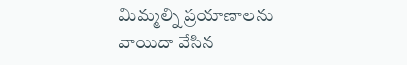మిమ్మల్ని ప్రయాణాలను వాయిదా వేసిన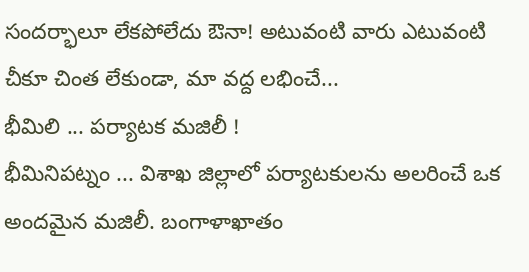సందర్భాలూ లేకపోలేదు ఔనా! అటువంటి వారు ఎటువంటి చీకూ చింత లేకుండా, మా వద్ద లభించే...
భీమిలి ... పర్యాటక మజిలీ !
భీమినిపట్నం ... విశాఖ జిల్లాలో పర్యాటకులను అలరించే ఒక అందమైన మజిలీ. బంగాళాఖాతం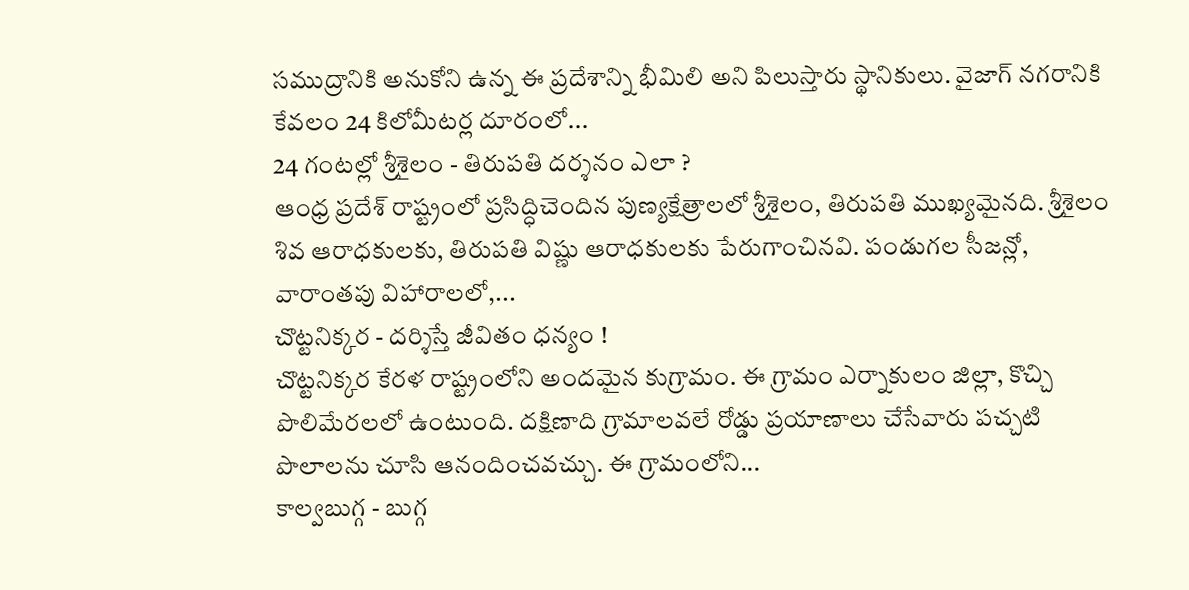సముద్రానికి అనుకోని ఉన్న ఈ ప్రదేశాన్ని భీమిలి అని పిలుస్తారు స్థానికులు. వైజాగ్ నగరానికి కేవలం 24 కిలోమీటర్ల దూరంలో...
24 గంటల్లో శ్రీశైలం - తిరుపతి దర్శనం ఎలా ?
ఆంధ్ర ప్రదేశ్ రాష్ట్రంలో ప్రసిద్ధిచెందిన పుణ్యక్షేత్రాలలో శ్రీశైలం, తిరుపతి ముఖ్యమైనది. శ్రీశైలం శివ ఆరాధకులకు, తిరుపతి విష్ణు ఆరాధకులకు పేరుగాంచినవి. పండుగల సీజన్లో, వారాంతపు విహారాలలో,...
చొట్టనిక్కర - దర్శిస్తే జీవితం ధన్యం !
చొట్టనిక్కర కేరళ రాష్ట్రంలోని అందమైన కుగ్రామం. ఈ గ్రామం ఎర్నాకులం జిల్లా, కొచ్చి పొలిమేరలలో ఉంటుంది. దక్షిణాది గ్రామాలవలే రోడ్డు ప్రయాణాలు చేసేవారు పచ్చటి పొలాలను చూసి ఆనందించవచ్చు. ఈ గ్రామంలోని...
కాల్వబుగ్గ - బుగ్గ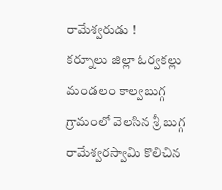రామేశ్వరుడు !
కర్నూలు జిల్లా ఓర్వకల్లు మండలం కాల్వబుగ్గ గ్రామంలో వెలసిన శ్రీ బుగ్గ రామేశ్వరస్వామి కొలిచిన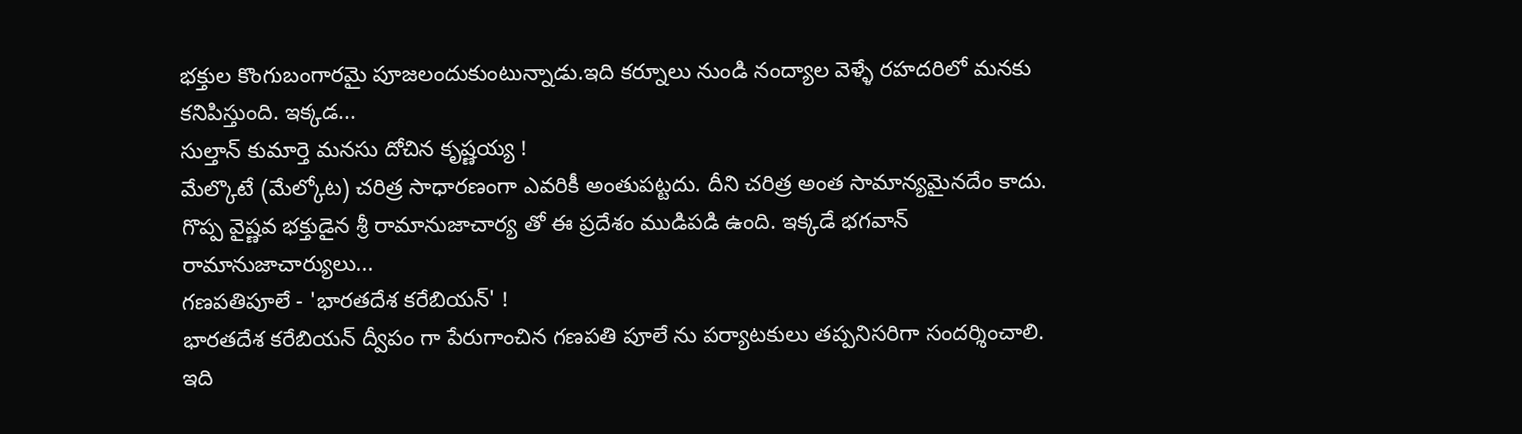భక్తుల కొంగుబంగారమై పూజలందుకుంటున్నాడు.ఇది కర్నూలు నుండి నంద్యాల వెళ్ళే రహదరిలో మనకు కనిపిస్తుంది. ఇక్కడ...
సుల్తాన్ కుమార్తె మనసు దోచిన కృష్ణయ్య !
మేల్కొటే (మేల్కోట) చరిత్ర సాధారణంగా ఎవరికీ అంతుపట్టదు. దీని చరిత్ర అంత సామాన్యమైనదేం కాదు. గొప్ప వైష్ణవ భక్తుడైన శ్రీ రామానుజాచార్య తో ఈ ప్రదేశం ముడిపడి ఉంది. ఇక్కడే భగవాన్ రామానుజాచార్యులు...
గణపతిపూలే - 'భారతదేశ కరేబియన్' !
భారతదేశ కరేబియన్ ద్వీపం గా పేరుగాంచిన గణపతి పూలే ను పర్యాటకులు తప్పనిసరిగా సందర్శించాలి. ఇది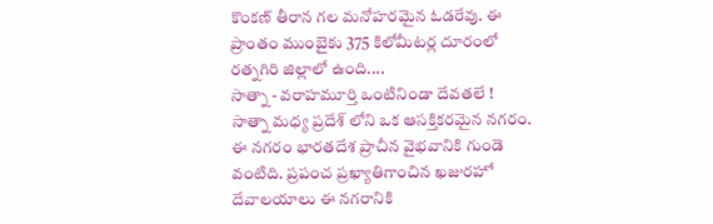కొంకణ్ తీరాన గల మనోహరమైన ఓడరేవు. ఈ ప్రాంతం ముంబైకు 375 కిలోమీటర్ల దూరంలో రత్నగిరి జిల్లాలో ఉంది....
సాత్నా - వరాహమూర్తి ఒంటినిండా దేవతలే !
సాత్నా మధ్య ప్రదేశ్ లోని ఒక ఆసక్తికరమైన నగరం. ఈ నగరం భారతదేశ ప్రాచీన వైభవానికి గుండె వంటిది. ప్రపంచ ప్రఖ్యాతిగాంచిన ఖజురహో దేవాలయాలు ఈ నగరానికి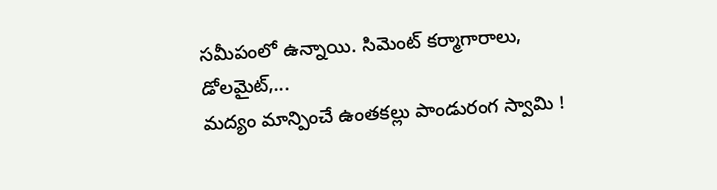సమీపంలో ఉన్నాయి. సిమెంట్ కర్మాగారాలు, డోలమైట్,...
మద్యం మాన్పించే ఉంతకల్లు పాండురంగ స్వామి !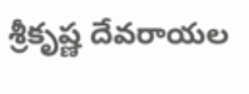శ్రీకృష్ణ దేవరాయల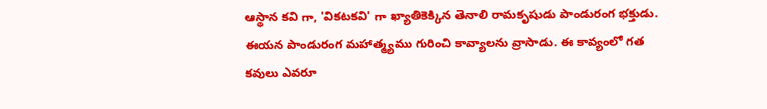ఆస్థాన కవి గా, 'వికటకవి' గా ఖ్యాతికెక్కిన తెనాలి రామకృషుడు పాండురంగ భక్తుడు. ఈయన పాండురంగ మహాత్మ్యము గురించి కావ్యాలను వ్రాసాడు. ఈ కావ్యంలో గత కవులు ఎవరూ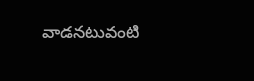వాడనటువంటి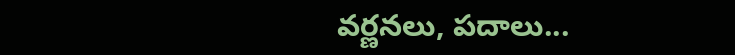వర్ణనలు, పదాలు...